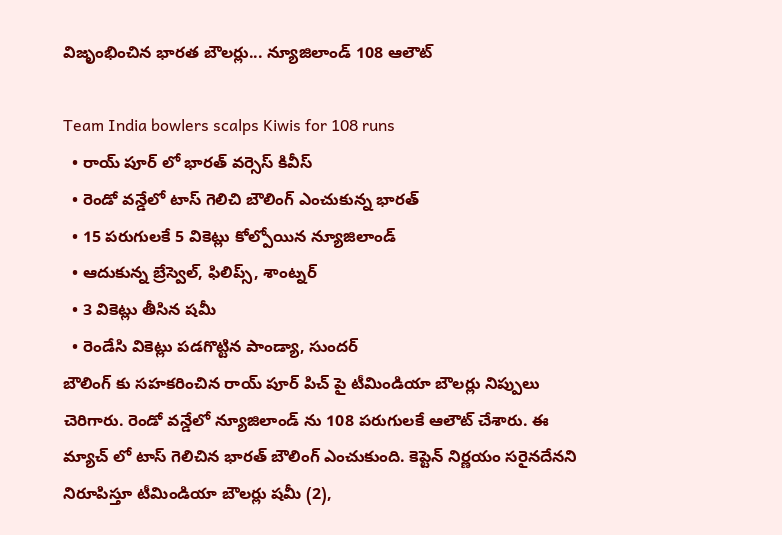విజృంభించిన భారత బౌలర్లు... న్యూజిలాండ్ 108 ఆలౌట్

Team India bowlers scalps Kiwis for 108 runs
  • రాయ్ పూర్ లో భారత్ వర్సెస్ కివీస్
  • రెండో వన్డేలో టాస్ గెలిచి బౌలింగ్ ఎంచుకున్న భారత్
  • 15 పరుగులకే 5 వికెట్లు కోల్పోయిన న్యూజిలాండ్
  • ఆదుకున్న బ్రేస్వెల్, ఫిలిప్స్, శాంట్నర్
  • 3 వికెట్లు తీసిన షమీ
  • రెండేసి వికెట్లు పడగొట్టిన పాండ్యా, సుందర్
బౌలింగ్ కు సహకరించిన రాయ్ పూర్ పిచ్ పై టీమిండియా బౌలర్లు నిప్పులు చెరిగారు. రెండో వన్డేలో న్యూజిలాండ్ ను 108 పరుగులకే ఆలౌట్ చేశారు. ఈ మ్యాచ్ లో టాస్ గెలిచిన భారత్ బౌలింగ్ ఎంచుకుంది. కెప్టెన్ నిర్ణయం సరైనదేనని నిరూపిస్తూ టీమిండియా బౌలర్లు షమీ (2),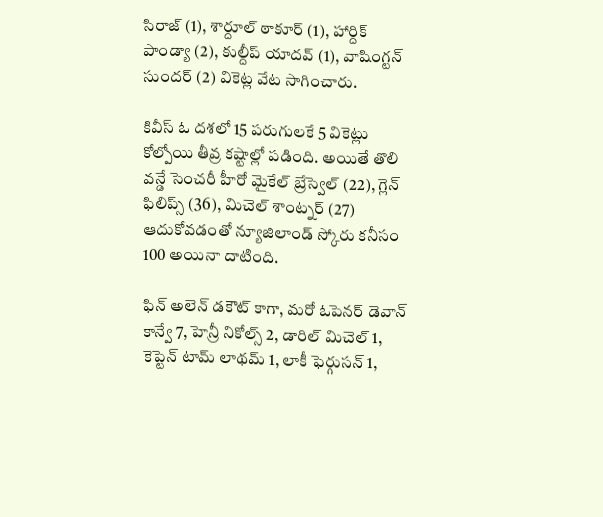సిరాజ్ (1), శార్దూల్ ఠాకూర్ (1), హార్దిక్ పాండ్యా (2), కుల్దీప్ యాదవ్ (1), వాషింగ్టన్ సుందర్ (2) వికెట్ల వేట సాగించారు.

కివీస్ ఓ దశలో 15 పరుగులకే 5 వికెట్లు కోల్పోయి తీవ్ర కష్టాల్లో పడింది. అయితే తొలి వన్డే సెంచరీ హీరో మైకేల్ బ్రేస్వెల్ (22), గ్లెన్ ఫిలిప్స్ (36), మిచెల్ శాంట్నర్ (27) ఆదుకోవడంతో న్యూజిలాండ్ స్కోరు కనీసం 100 అయినా దాటింది.

ఫిన్ అలెన్ డకౌట్ కాగా, మరో ఓపెనర్ డెవాన్ కాన్వే 7, హెన్రీ నికోల్స్ 2, డారిల్ మిచెల్ 1, కెప్టెన్ టామ్ లాథమ్ 1, లాకీ ఫెర్గుసన్ 1,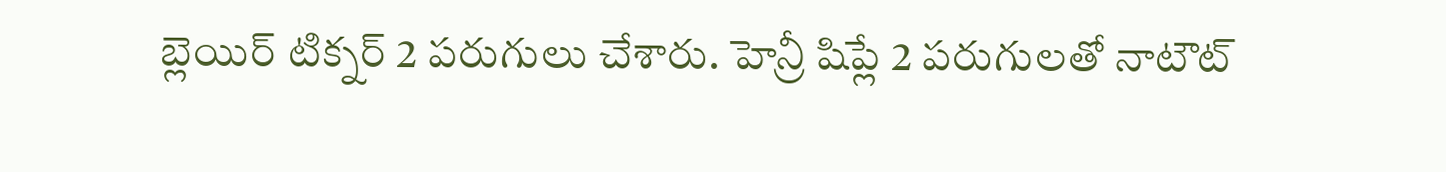బ్లెయిర్ టిక్నర్ 2 పరుగులు చేశారు. హెన్రీ షిప్లే 2 పరుగులతో నాటౌట్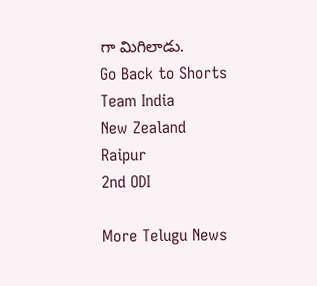గా మిగిలాడు.
Go Back to Shorts
Team India
New Zealand
Raipur
2nd ODI

More Telugu News